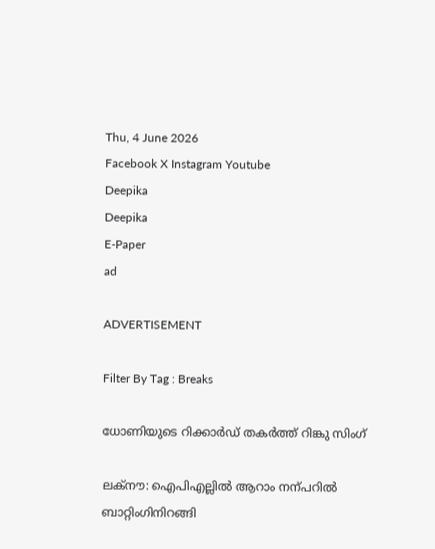Thu, 4 June 2026
Facebook X Instagram Youtube
Deepika
Deepika
E-Paper
ad

ADVERTISEMENT

Filter By Tag : Breaks

ധോണിയുടെ റിക്കാർഡ് തകർത്ത് റിങ്കു സിംഗ്

ലക്നൗ: ഐപിഎല്ലിൽ ആറാം നന്പറിൽ ബാറ്റിംഗിനിറങ്ങി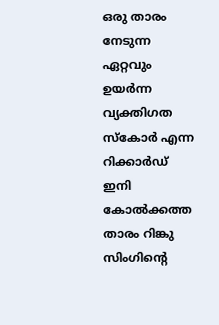ഒരു താരം നേടുന്ന ഏറ്റവും ഉയർന്ന വ്യക്തിഗത സ്കോർ എന്ന റിക്കാർഡ് ഇനി കോൽക്കത്ത താരം റിങ്കു സിംഗിന്‍റെ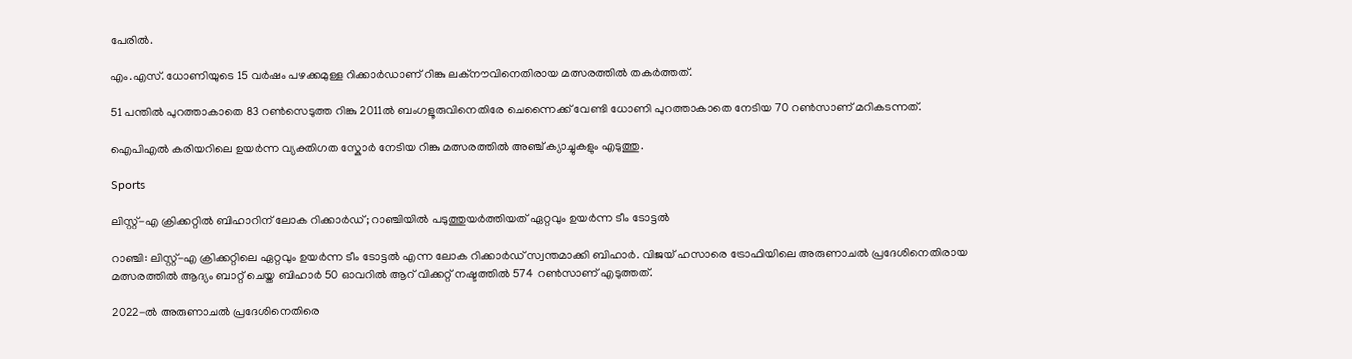പേരിൽ.

എം.എസ്. ധോണിയുടെ 15 വർഷം പഴക്കമുള്ള റിക്കാർഡാണ് റിങ്കു ലക്നൗവിനെതിരായ മത്സരത്തിൽ തകർത്തത്.

51 പന്തിൽ പുറത്താകാതെ 83 റണ്‍സെടുത്ത റിങ്കു 2011ൽ ബംഗളൂരുവിനെതിരേ ചെന്നൈക്ക് വേണ്ടി ധോണി പുറത്താകാതെ നേടിയ 70 റണ്‍സാണ് മറികടന്നത്.

ഐപിഎൽ കരിയറിലെ ഉയർന്ന വ്യക്തിഗത സ്കോർ നേടിയ റിങ്കു മത്സരത്തിൽ അഞ്ച് ക്യാച്ചുകളും എടുത്തു.

Sports

ലിസ്റ്റ്-എ ക്രിക്കറ്റിൽ ബിഹാറിന് ലോക റിക്കാർഡ്; റാഞ്ചിയിൽ പടുത്തുയർത്തിയത് ഏറ്റവും ഉയർന്ന ടീം ടോട്ടൽ

റാഞ്ചി: ലിസ്റ്റ്-എ ക്രിക്കറ്റിലെ ഏറ്റവും ഉയർന്ന ടീം ടോട്ടൽ എന്ന ലോക റിക്കാർഡ് സ്വന്തമാക്കി ബിഹാർ. വിജയ് ഹസാരെ ട്രോഫിയിലെ അരുണാചൽ പ്രദേശിനെതിരായ മത്സരത്തിൽ ആദ്യം ബാറ്റ് ചെയ്ത ബിഹാർ 50 ഓവറിൽ ആറ് വിക്കറ്റ് നഷ്ടത്തിൽ 574 റൺസാണ് എടുത്തത്.

2022-ൽ അരുണാചൽ പ്രദേശിനെതിരെ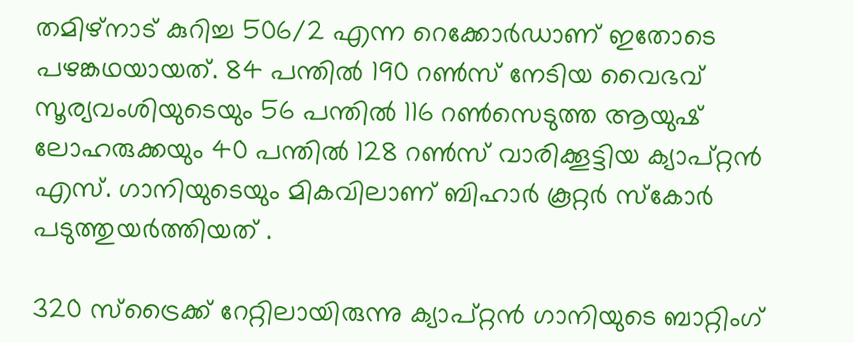തമിഴ്നാട് കുറിച്ച 506/2 എന്ന റെക്കോർഡാണ് ഇതോടെ പഴങ്കഥയായത്. 84 പന്തിൽ 190 റൺസ് നേടിയ വൈഭവ് സൂര്യവംശിയുടെയും 56 പന്തിൽ 116 റൺസെടുത്ത ആയുഷ് ലോഹരുക്കയും 40 പന്തിൽ 128 റൺസ് വാരിക്കൂട്ടിയ ക്യാപ്റ്റൻ എസ്. ഗാനിയുടെയും മികവിലാണ് ബിഹാർ കൂറ്റർ സ്കോർ പടുത്തുയർത്തിയത് .

320 സ്‌ട്രൈക്ക് റേറ്റിലായിരുന്നു ക്യാപ്റ്റൻ ഗാനിയുടെ ബാറ്റിംഗ്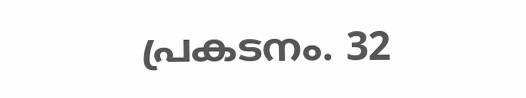പ്രകടനം. 32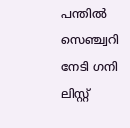പന്തിൽ സെഞ്ച്വറി നേടി ഗനി ലിസ്റ്റ്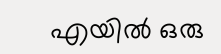എയിൽ ഒരു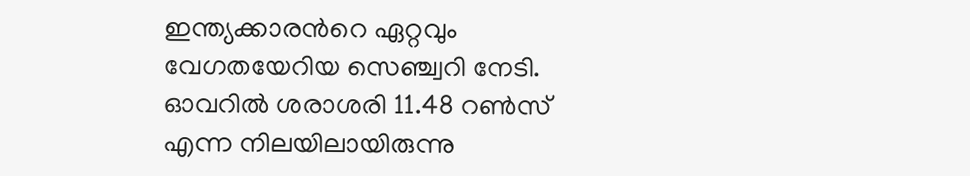ഇന്ത്യക്കാരന്‍റെ ഏറ്റവും വേഗതയേറിയ സെഞ്ച്വറി നേടി. ഓവറിൽ ശരാശരി 11.48 റൺസ് എന്ന നിലയിലായിരുന്നു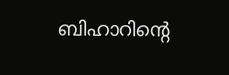ബിഹാറിന്റെ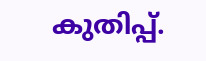കുതിപ്പ്.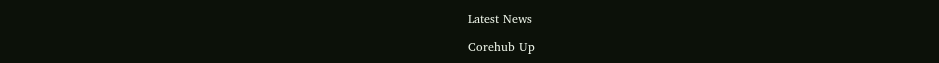Latest News

Corehub Up